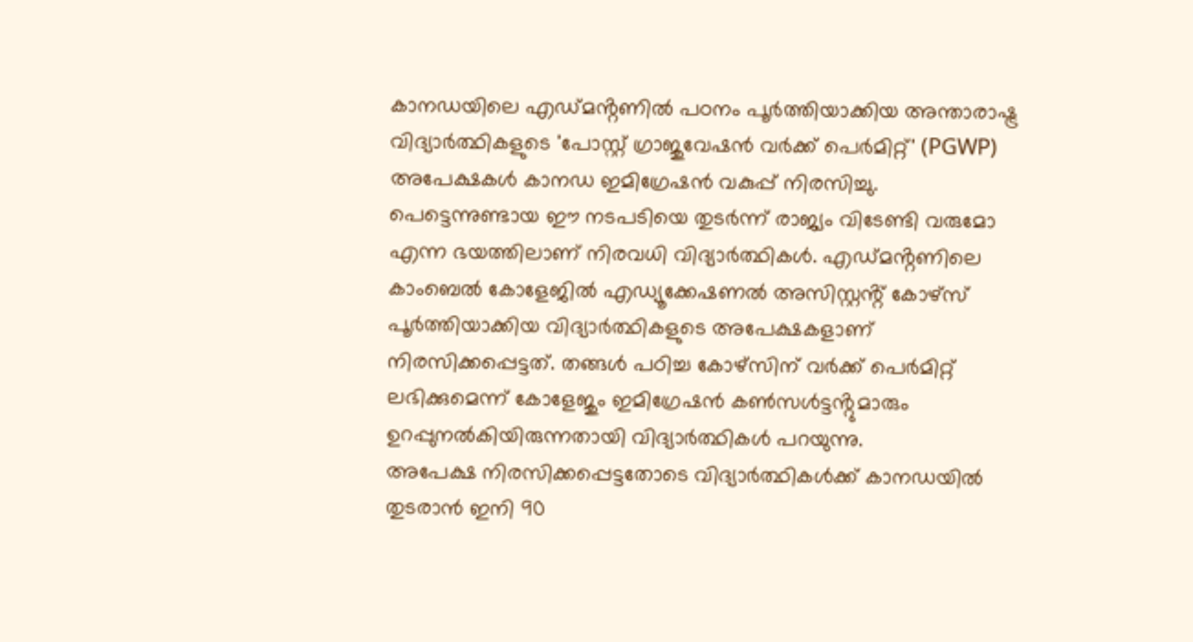കാനഡയിലെ എഡ്മൻ്റണിൽ പഠനം പൂർത്തിയാക്കിയ അന്താരാഷ്ട്ര വിദ്യാർത്ഥികളുടെ 'പോസ്റ്റ് ഗ്രാജുവേഷൻ വർക്ക് പെർമിറ്റ്' (PGWP) അപേക്ഷകൾ കാനഡ ഇമിഗ്രേഷൻ വകുപ്പ് നിരസിച്ചു. പെട്ടെന്നുണ്ടായ ഈ നടപടിയെ തുടർന്ന് രാജ്യം വിടേണ്ടി വരുമോ എന്ന ഭയത്തിലാണ് നിരവധി വിദ്യാർത്ഥികൾ. എഡ്മൻ്റണിലെ കാംബെൽ കോളേജിൽ എഡ്യൂക്കേഷണൽ അസിസ്റ്റൻ്റ് കോഴ്സ് പൂർത്തിയാക്കിയ വിദ്യാർത്ഥികളുടെ അപേക്ഷകളാണ് നിരസിക്കപ്പെട്ടത്. തങ്ങൾ പഠിച്ച കോഴ്സിന് വർക്ക് പെർമിറ്റ് ലഭിക്കുമെന്ന് കോളേജും ഇമിഗ്രേഷൻ കൺസൾട്ടൻ്റുമാരും ഉറപ്പുനൽകിയിരുന്നതായി വിദ്യാർത്ഥികൾ പറയുന്നു.
അപേക്ഷ നിരസിക്കപ്പെട്ടതോടെ വിദ്യാർത്ഥികൾക്ക് കാനഡയിൽ തുടരാൻ ഇനി 90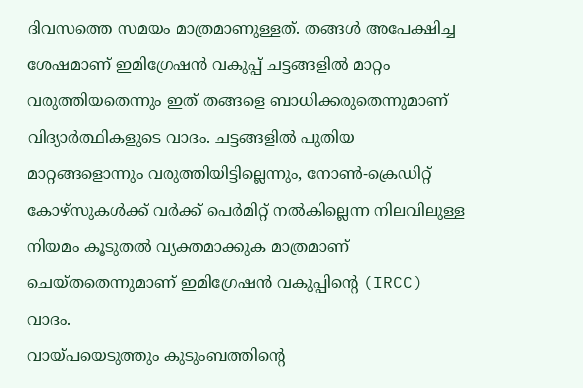ദിവസത്തെ സമയം മാത്രമാണുള്ളത്. തങ്ങൾ അപേക്ഷിച്ച ശേഷമാണ് ഇമിഗ്രേഷൻ വകുപ്പ് ചട്ടങ്ങളിൽ മാറ്റം വരുത്തിയതെന്നും ഇത് തങ്ങളെ ബാധിക്കരുതെന്നുമാണ് വിദ്യാർത്ഥികളുടെ വാദം. ചട്ടങ്ങളിൽ പുതിയ മാറ്റങ്ങളൊന്നും വരുത്തിയിട്ടില്ലെന്നും, നോൺ-ക്രെഡിറ്റ് കോഴ്സുകൾക്ക് വർക്ക് പെർമിറ്റ് നൽകില്ലെന്ന നിലവിലുള്ള നിയമം കൂടുതൽ വ്യക്തമാക്കുക മാത്രമാണ് ചെയ്തതെന്നുമാണ് ഇമിഗ്രേഷൻ വകുപ്പിൻ്റെ (IRCC) വാദം.
വായ്പയെടുത്തും കുടുംബത്തിൻ്റെ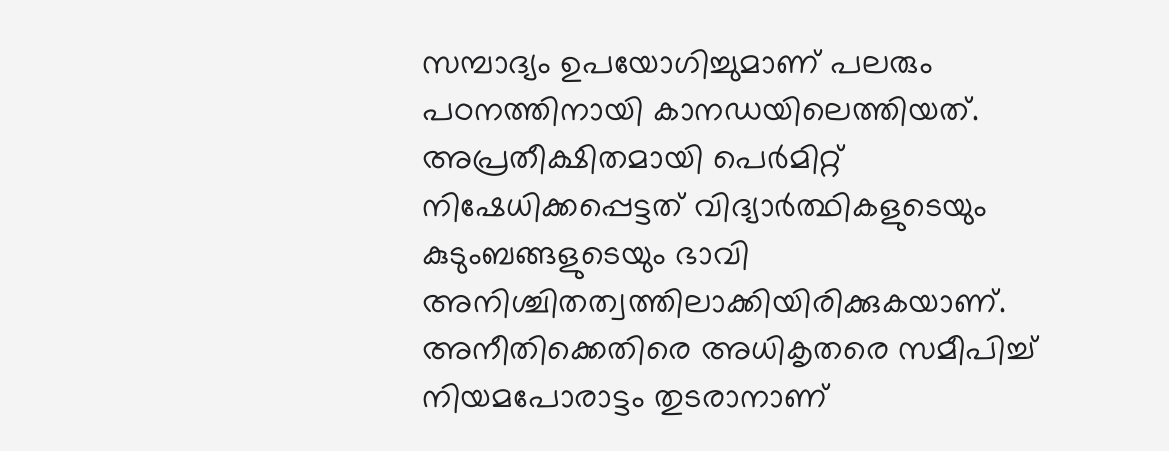സമ്പാദ്യം ഉപയോഗിച്ചുമാണ് പലരും പഠനത്തിനായി കാനഡയിലെത്തിയത്. അപ്രതീക്ഷിതമായി പെർമിറ്റ് നിഷേധിക്കപ്പെട്ടത് വിദ്യാർത്ഥികളുടെയും കുടുംബങ്ങളുടെയും ഭാവി അനിശ്ചിതത്വത്തിലാക്കിയിരിക്കുകയാണ്. അനീതിക്കെതിരെ അധികൃതരെ സമീപിച്ച് നിയമപോരാട്ടം തുടരാനാണ്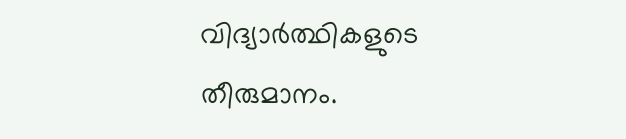വിദ്യാർത്ഥികളുടെ തീരുമാനം.